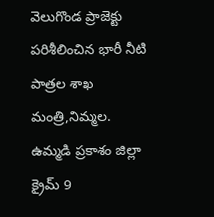వెలుగొండ ప్రాజెక్టు పరిశీలించిన భారీ నీటి పాత్రల శాఖ మంత్రి,నిమ్మల.
ఉమ్మడి ప్రకాశం జిల్లా క్రైమ్ 9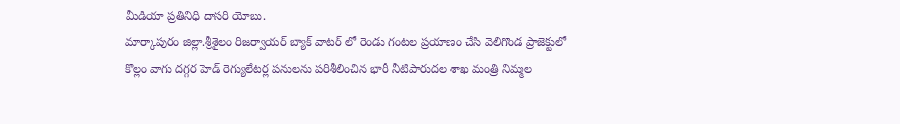మీడియా ప్రతినిధి దాసరి యోబు.
మార్కాపురం జిల్లా.శ్రీశైలం రిజర్వాయర్ బ్యాక్ వాటర్ లో రెండు గంటల ప్రయాణం చేసి వెలిగొండ ప్రాజెక్టులో కొల్లం వాగు దగ్గర హెడ్ రెగ్యులేటర్ల పనులను పరిశీలించిన భారీ నీటిపారుదల శాఖ మంత్రి నిమ్మల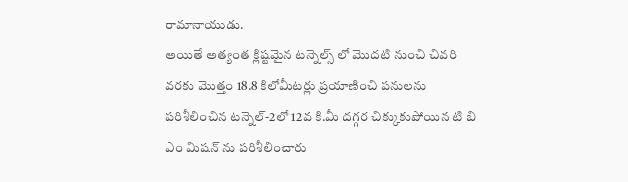రామానాయుడు.
అయితే అత్యంత క్లిష్టమైన టన్నెల్స్ లో మొదటి నుంచి చివరి వరకు మొత్తం 18.8 కిలోమీటర్లు ప్రయాణించి పనులను పరిశీలించిన టన్నెల్-2లో 12వ కి.మీ దగ్గర చిక్కుకుపోయిన టి బి ఎం మిషన్ ను పరిశీలించారు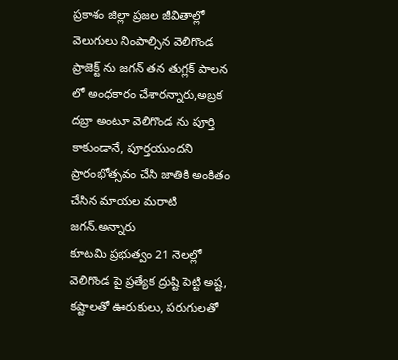ప్రకాశం జిల్లా ప్రజల జీవితాల్లో వెలుగులు నింపాల్సిన వెలిగొండ ప్రాజెక్ట్ ను జగన్ తన తుగ్లక్ పాలన లో అంధకారం చేశారన్నారు,అబ్రక దబ్రా అంటూ వెలిగొండ ను పూర్తి కాకుండానే, పూర్తయుందని ప్రారంభోత్సవం చేసి జాతికి అంకితం చేసిన మాయల మరాటి జగన్.అన్నారు
కూటమి ప్రభుత్వం 21 నెలల్లో వెలిగొండ పై ప్రత్యేక ద్రుష్టి పెట్టి అష్ట, కష్టాలతో ఊరుకులు, పరుగులతో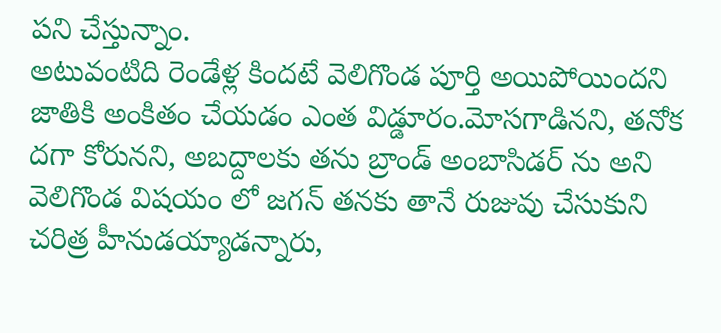పని చేస్తున్నాం.
అటువంటిది రెండేళ్ల కిందటే వెలిగొండ పూర్తి అయిపోయిందని జాతికి అంకితం చేయడం ఎంత విడ్డూరం.మోసగాడినని, తనోక దగా కోరునని, అబద్దాలకు తను బ్రాండ్ అంబాసిడర్ ను అని వెలిగొండ విషయం లో జగన్ తనకు తానే రుజువు చేసుకుని చరిత్ర హీనుడయ్యాడన్నారు,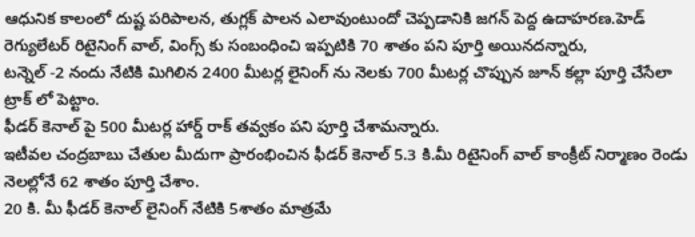ఆధునిక కాలంలో దుష్ట పరిపాలన, తుగ్లక్ పాలన ఎలావుంటుందో చెప్పడానికి జగన్ పెద్ద ఉదాహరణ.హెడ్ రెగ్యులేటర్ రిటైనింగ్ వాల్, వింగ్స్ కు సంబంధించి ఇప్పటికి 70 శాతం పని పూర్తి అయినదన్నారు,
టన్నెల్ -2 నందు నేటికి మిగిలిన 2400 మీటర్ల లైనింగ్ ను నెలకు 700 మీటర్ల చొప్పున జూన్ కల్లా పూర్తి చేసేలా ట్రాక్ లో పెట్టాం.
ఫీడర్ కెనాల్ పై 500 మీటర్ల హార్డ్ రాక్ తవ్వకం పని పూర్తి చేశామన్నారు.
ఇటీవల చంద్రబాబు చేతుల మీదుగా ప్రారంభించిన ఫీడర్ కెనాల్ 5.3 కి.మీ రిటైనింగ్ వాల్ కాంక్రీట్ నిర్మాణం రెండు నెలల్లోనే 62 శాతం పూర్తి చేశాం.
20 కి. మీ ఫీడర్ కెనాల్ లైనింగ్ నేటికి 5శాతం మాత్రమే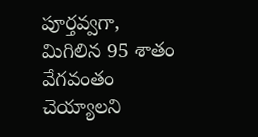పూర్తవ్వగా, మిగిలిన 95 శాతం వేగవంతం చెయ్యాలని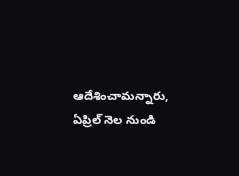ఆదేశించామన్నారు,
ఏప్రిల్ నెల నుండి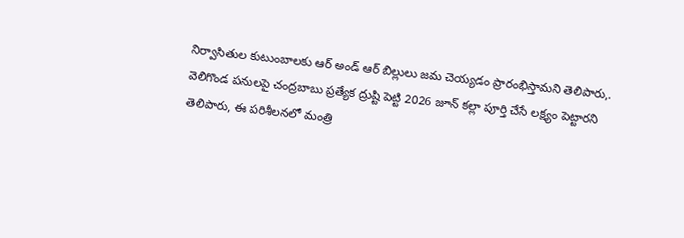నిర్వాసితుల కుటుంబాలకు ఆర్ అండ్ ఆర్ బిల్లులు జమ చెయ్యడం ప్రారంభిస్తామని తెలిపారు,.
వెలిగొండ పనులపై చంద్రబాబు ప్రత్యేక ద్రుష్టి పెట్టి 2026 జూన్ కల్లా పూర్తి చేసే లక్ష్యం పెట్టారని తెలిపారు, ఈ పరిశీలనలో మంత్రి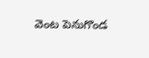వెంట పెనుగొండ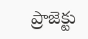ప్రాజెక్టు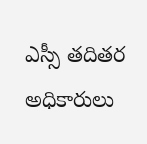ఎస్సీ తదితర అధికారులు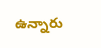ఉన్నారు